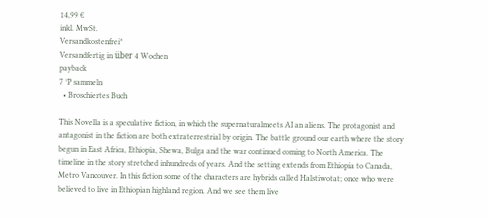14,99 €
inkl. MwSt.
Versandkostenfrei*
Versandfertig in über 4 Wochen
payback
7 °P sammeln
  • Broschiertes Buch

This Novella is a speculative fiction, in which the supernaturalmeets AI an aliens. The protagonist and antagonist in the fiction are both extraterrestrial by origin. The battle ground our earth where the story begun in East Africa, Ethiopia, Shewa, Bulga and the war continued coming to North America. The timeline in the story stretched inhundreds of years. And the setting extends from Ethiopia to Canada, Metro Vancouver. In this fiction some of the characters are hybrids called Halstiwotat; once who were believed to live in Ethiopian highland region. And we see them live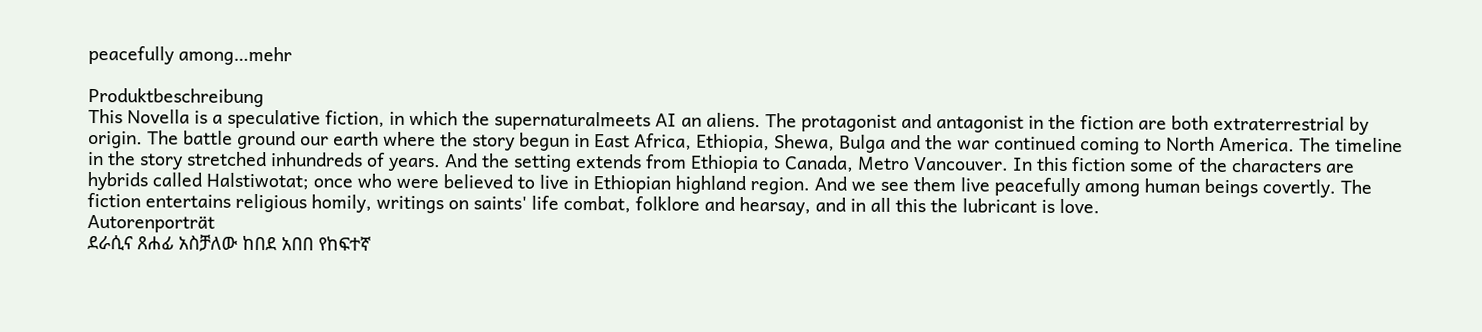peacefully among…mehr

Produktbeschreibung
This Novella is a speculative fiction, in which the supernaturalmeets AI an aliens. The protagonist and antagonist in the fiction are both extraterrestrial by origin. The battle ground our earth where the story begun in East Africa, Ethiopia, Shewa, Bulga and the war continued coming to North America. The timeline in the story stretched inhundreds of years. And the setting extends from Ethiopia to Canada, Metro Vancouver. In this fiction some of the characters are hybrids called Halstiwotat; once who were believed to live in Ethiopian highland region. And we see them live peacefully among human beings covertly. The fiction entertains religious homily, writings on saints' life combat, folklore and hearsay, and in all this the lubricant is love.
Autorenporträt
ደራሲና ጸሐፊ አስቻለው ከበደ አበበ የከፍተኛ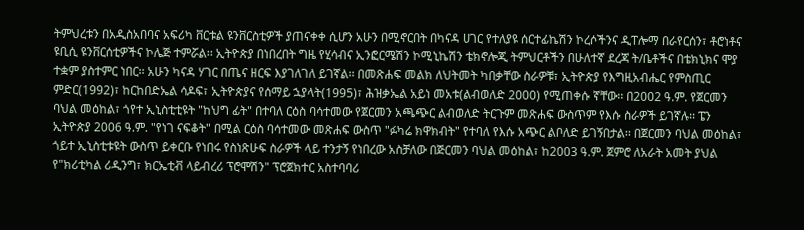ትምህረቱን በአዲስአበባና አፍሪካ ቨርቱል ዩንቨርስቲዎች ያጠናቀቀ ሲሆን አሁን በሚኖርበት በካናዳ ሀገር የተለያዩ ሰርተፊኬሽን ኮረሶችንና ዲፐሎማ በራየርሰን፣ ቶሮነቶና ዩቢሲ ዩንቨርሰቲዎችና ኮሌጅ ተምሯል፡፡ ኢትዮጵያ በነበረበት ግዜ የሂሳብና ኢንፎርሜሽን ኮሚኒኬሽን ቴክኖሎጂ ትምህርቶችን በሁለተኛ ደረጃ ት/ቤቶችና በቴክኒክና ሞያ ተቋም ያስተምር ነበር፡፡ አሁን ካናዳ ሃገር በጤና ዘርፍ እያገለገለ ይገኛል፡፡ በመጽሐፍ መልክ ለህትመት ካበቃቸው ስራዎቹ፣ ኢትዮጵያ የእግዚአብሔር የምስጢር ምድር(1992)፣ ከርከበድኤል ሳዶፍ፣ ኢትዮጵያና የሰማይ ኋያላት(1995)፣ ሕዝቃኤል አይነ መአቱ(ልብወለድ 2000) የሚጠቀሱ ኛቸው፡፡ በ2002 ዓ.ም. የጀርመን ባህል መዕከል፣ ጎየተ ኢኒስቲቲዩት "ከህግ ፊት" በተባለ ርዕስ ባሳተመው የጀርመን አጫጭር ልብወለድ ትርጉም መጽሐፍ ውስጥም የእሱ ስራዎች ይገኛሉ፡፡ ፔን ኢትዮጵያ 2006 ዓ.ም. "የነገ ናፍቆት" በሚል ርዕስ ባሳተመው መጽሐፍ ውስጥ "ፉካሬ ክዋክብት" የተባለ የእሱ አጭር ልቦለድ ይገኝበታል፡፡ በጀርመን ባህል መዕከል፣ ጎይተ ኢኒስቲቱዩት ውስጥ ይቀርቡ የነበሩ የስነጽሁፍ ስራዎች ላይ ተንታኝ የነበረው አስቻለው በጅርመን ባህል መዕከል፣ ከ2003 ዓ.ም. ጀምሮ ለአራት አመት ያህል የ"ክሪቲካል ሪዲንግ፣ ክርኤቲቭ ላይብረሪ ፕሮሞሽን" ፕሮጀክተር አስተባባሪ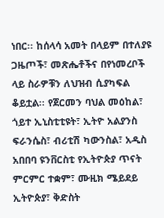ነበር፡፡ ከሰላሳ አመት በላይም በተለያዩ ጋዜጦች፣ መጽሔቶችና በየነመረቦች ላይ ስራዎቹን ለህዝብ ሲያካፍል ቆይቷል፡፡ የጀርመን ባህል መዕከል፣ ጎይተ ኢኒስቲቲዩት፣ ኢትዮ አልያንስ ፍራንሴስ፣ ብሪቲሽ ካውንስል፣ አዲስ አበበባ ዩንቨርስቲ የኢትዮጵያ ጥናት ምርምር ተቋም፣ ሙዚክ ሜይደይ ኢትዮጵያ፣ ቅድስት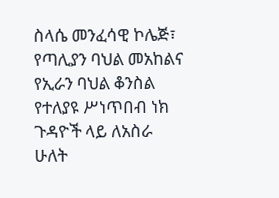ስላሴ መንፈሳዊ ኮሌጅ፣ የጣሊያን ባህል መአከልና የኢራን ባህል ቆንስል የተለያዩ ሥነጥበብ ነክ ጉዳዮች ላይ ለአስራ ሁለት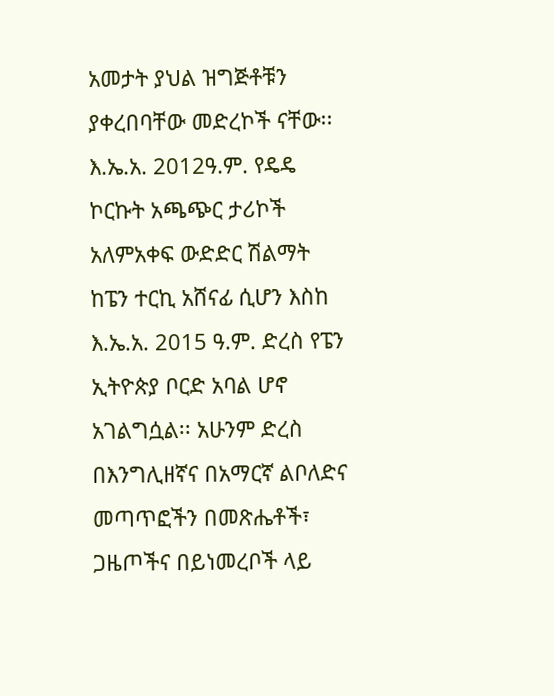አመታት ያህል ዝግጅቶቹን ያቀረበባቸው መድረኮች ናቸው፡፡ እ.ኤ.አ. 2012ዓ.ም. የዴዴ ኮርኩት አጫጭር ታሪኮች አለምአቀፍ ውድድር ሽልማት ከፔን ተርኪ አሸናፊ ሲሆን እስከ እ.ኤ.አ. 2015 ዓ.ም. ድረስ የፔን ኢትዮጵያ ቦርድ አባል ሆኖ አገልግሷል፡፡ አሁንም ድረስ በእንግሊዘኛና በአማርኛ ልቦለድና መጣጥፎችን በመጽሔቶች፣ ጋዜጦችና በይነመረቦች ላይ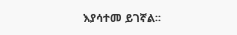እያሳተመ ይገኛል፡፡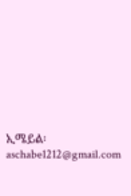ኢሜይል፡ aschabe1212@gmail.com